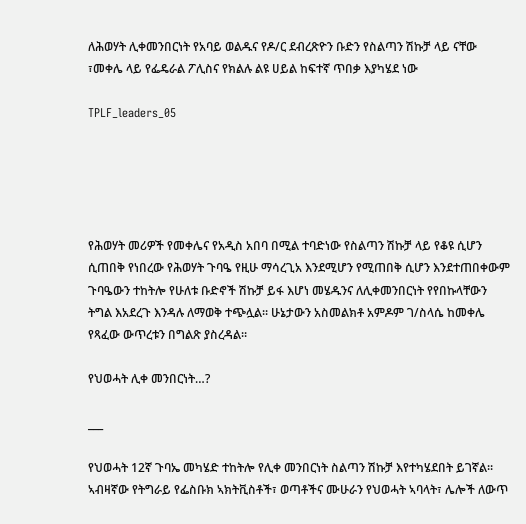ለሕወሃት ሊቀመንበርነት የአባይ ወልዱና የዶ/ር ደብረጽዮን ቡድን የስልጣን ሽኩቻ ላይ ናቸው ፣መቀሌ ላይ የፌዴራል ፖሊስና የክልሉ ልዩ ሀይል ከፍተኛ ጥበቃ እያካሄደ ነው

TPLF_leaders_05





የሕወሃት መሪዎች የመቀሌና የአዲስ አበባ በሚል ተባድነው የስልጣን ሽኩቻ ላይ የቆዩ ሲሆን ሲጠበቅ የነበረው የሕወሃት ጉባዔ የዚሁ ማሳረጊአ እንደሚሆን የሚጠበቅ ሲሆን እንደተጠበቀውም ጉባዔውን ተከትሎ የሁለቱ ቡድኖች ሽኩቻ ይፋ እሆነ መሄዱንና ለሊቀመንበርነት የየበኩላቸውን ትግል እአደረጉ እንዳሉ ለማወቅ ተጭሏል። ሁኔታውን አስመልክቶ አምዶም ገ/ስላሴ ከመቀሌ የጻፈው ውጥረቱን በግልጽ ያስረዳል።

የህወሓት ሊቀ መንበርነት…?

___

የህወሓት 12ኛ ጉባኤ መካሄድ ተከትሎ የሊቀ መንበርነት ስልጣን ሽኩቻ እየተካሄደበት ይገኛል። ኣብዛኛው የትግራይ የፌስቡክ ኣክትቪስቶች፣ ወጣቶችና ሙሁራን የህወሓት ኣባላት፣ ሌሎች ለውጥ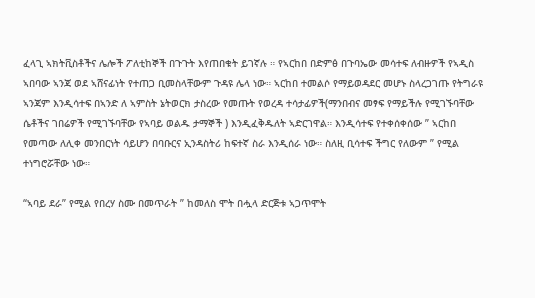ፈላጊ ኣክትቪስቶችና ሌሎች ፖለቲከኞች በጉጉት እየጠበቁት ይገኛሉ ። የኣርከበ በድምፅ በጉባኤው መሳተፍ ለብዙዎች የኣዲስ ኣበባው ኣንጃ ወደ ኣሸናፊነት የተጠጋ ቢመስላቸውም ጉዳዩ ሌላ ነው። ኣርከበ ተመልሶ የማይወዳደር መሆኑ ስላረጋገጡ የትግራዩ ኣንጃም እንዲሳተፍ በኣንድ ለ ኣምስት ኔትወርክ ታስረው የመጡት የወረዳ ተሳታፊዎች(ማንበብና መፃፍ የማይችሉ የሚገኙባቸው ሴቶችና ገበሬዎች የሚገኙባቸው የኣባይ ወልዱ ታማኞች ) እንዲፈቅዱለት ኣድርገዋል። እንዲሳተፍ የተቀሰቀሰው ” ኣርከበ የመጣው ለሊቀ መንበርነት ሳይሆን በባቡርና ኢንዳስትሪ ከፍተኛ ስራ እንዲሰራ ነው። ስለዚ ቢሳተፍ ችግር የለውም ” የሚል ተነግሮሯቸው ነው።

“ኣባይ ደራ” የሚል የበረሃ ስሙ በመጥራት ” ከመለስ ሞት በሗላ ድርጅቱ ኣጋጥሞት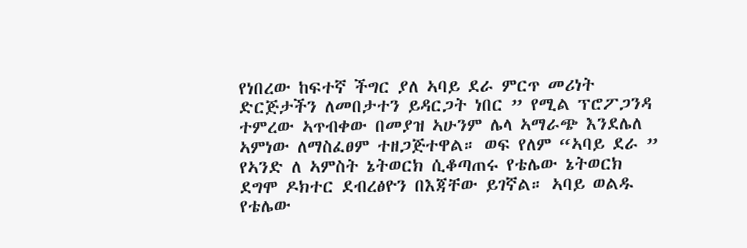የነበረው ከፍተኛ ችግር ያለ ኣባይ ደራ ምርጥ መሪነት ድርጅታችን ለመበታተን ይዳርጋት ነበር ” የሚል ፕሮፖጋንዳ ተምረው ኣጥብቀው በመያዝ ኣሁንም ሌላ ኣማራጭ እንደሌለ ኣምነው ለማስፈፀም ተዘጋጅተዋል። ወፍ የለም “ኣባይ ደራ ” የኣንድ ለ ኣምስት ኔትወርክ ሲቆጣጠሩ የቴሌው ኔትወርክ ደግሞ ዶክተር ደብረፅዮን በእጃቸው ይገኛል። ኣባይ ወልዱ የቴሌው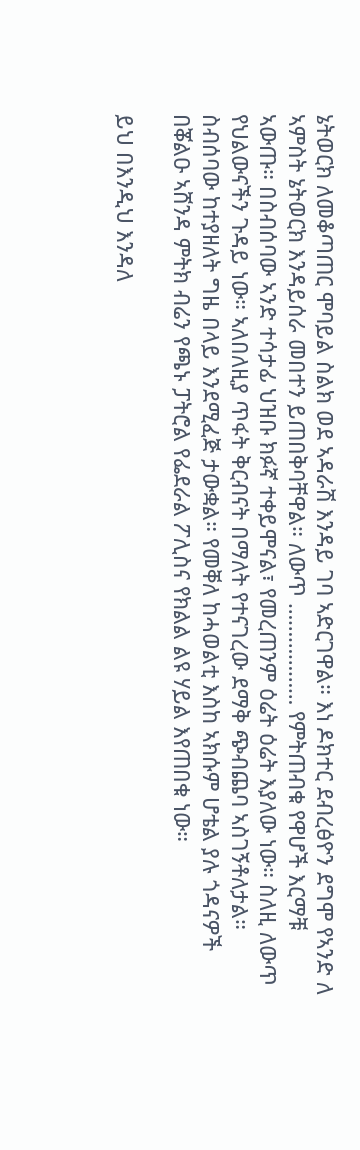ኔትወርክ ለመቆጣጠር ሞባይል ስልክ ወደ ኣዳራሽ እንዳይ ገባ ኣድርገዋል። እነ ዶክተር ደብረፅዮን ደግሞ የኣንድ ለ ኣምስት ኔትወርክ እንዳይሰራ መበተን ይጠበቅባቸዋል። ለውጥ ……………… የምትጠብቁ የዋሆች እርማቹ ኣውጡ። በስብሰባው ኣንድ ተሳታፊ ህዝቡ ክፉኛ ተቀይሞናል፣ የመረጠንም ዕሬት ዕሬት እያለው ነው። ስለዚ ለውጥ የህልውናችን ጉዳይ ነው። ኣለበለዚያ ጥፋት ቅርብናት በማለት የተናገረው ደማቅ ጭብጨባ ኣስገኝቶለታል። ስብሰባው ከተያዘለት ግዜ በላይ እንደሚፈጅ ታውቋል። የመቐለ ከሓወልቲ እስከ ኣክሱም ሆቴል ያሉ ጎዳናዎች በቖልዑ ኣሸንዳ ምትክ ብሬን የጫኑ ፓትሮል የፌደራል ፖሊስና የክልል ልዩ ሃይል እየጠበቁ ነው።

ይህ በእንዲህ እንዳለ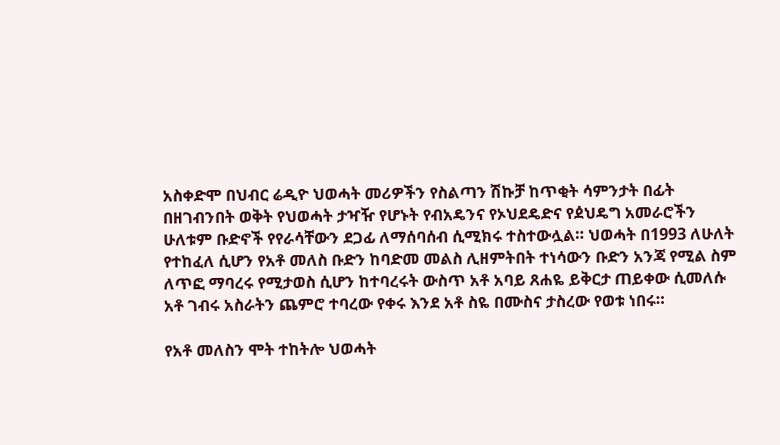አስቀድሞ በህብር ሬዲዮ ህወሓት መሪዎችን የስልጣን ሽኩቻ ከጥቂት ሳምንታት በፊት በዘገብንበት ወቅት የህወሓት ታዣዥ የሆኑት የብአዴንና የኦህደዴድና የዸህዴግ አመራሮችን ሁለቱም ቡድኖች የየራሳቸውን ደጋፊ ለማሰባሰብ ሲሚክሩ ተስተውሏል። ህወሓት በ1993 ለሁለት የተከፈለ ሲሆን የአቶ መለስ ቡድን ከባድመ መልስ ሊዘምትበት ተነሳውን ቡድን አንጃ የሚል ስም ለጥፎ ማባረሩ የሚታወስ ሲሆን ከተባረሩት ውስጥ አቶ አባይ ጸሐዬ ይቅርታ ጠይቀው ሲመለሱ አቶ ገብሩ አስራትን ጨምሮ ተባረው የቀሩ እንደ አቶ ስዬ በሙስና ታስረው የወቱ ነበሩ።

የአቶ መለስን ሞት ተከትሎ ህወሓት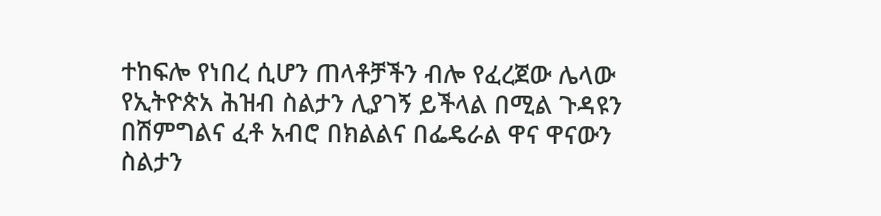ተከፍሎ የነበረ ሲሆን ጠላቶቻችን ብሎ የፈረጀው ሌላው የኢትዮጵአ ሕዝብ ስልታን ሊያገኝ ይችላል በሚል ጉዳዩን በሽምግልና ፈቶ አብሮ በክልልና በፌዴራል ዋና ዋናውን ስልታን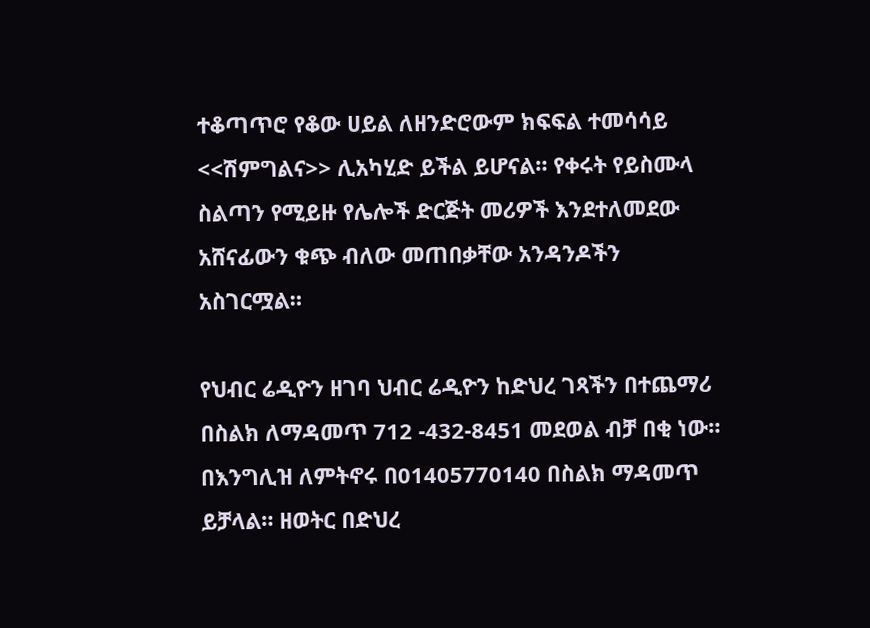ተቆጣጥሮ የቆው ሀይል ለዘንድሮውም ክፍፍል ተመሳሳይ <<ሽምግልና>> ሊአካሂድ ይችል ይሆናል። የቀሩት የይስሙላ ስልጣን የሚይዙ የሌሎች ድርጅት መሪዎች እንደተለመደው አሸናፊውን ቁጭ ብለው መጠበቃቸው አንዳንዶችን አስገርሟል።

የህብር ሬዲዮን ዘገባ ህብር ሬዲዮን ከድህረ ገጻችን በተጨማሪ በስልክ ለማዳመጥ 712 -432-8451 መደወል ብቻ በቂ ነው። በእንግሊዝ ለምትኖሩ በ01405770140 በስልክ ማዳመጥ ይቻላል። ዘወትር በድህረ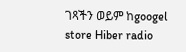ገጻችን ወይም ከgoogel store Hiber radio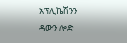አፕሊኬሽንን ዳውን ሎድ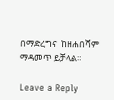በማድረግና  ከዘሐበሻም ማዳመጥ ይቻላል።

Leave a Reply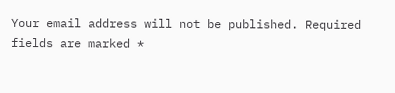Your email address will not be published. Required fields are marked *